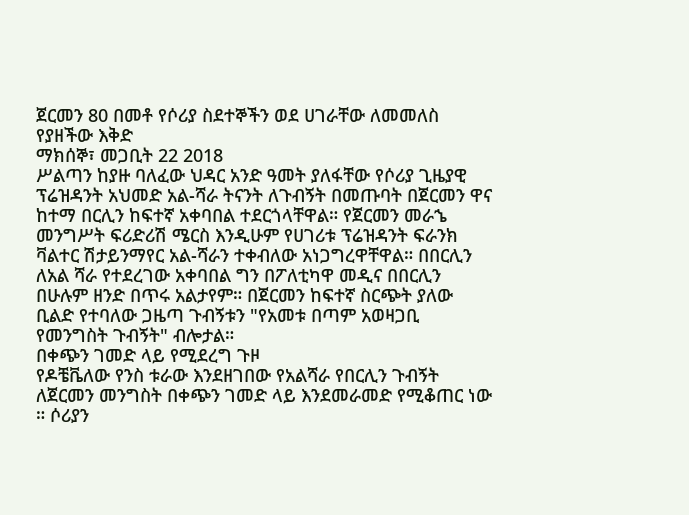ጀርመን 80 በመቶ የሶሪያ ስደተኞችን ወደ ሀገራቸው ለመመለስ የያዘችው እቅድ
ማክሰኞ፣ መጋቢት 22 2018
ሥልጣን ከያዙ ባለፈው ህዳር አንድ ዓመት ያለፋቸው የሶሪያ ጊዜያዊ ፕሬዝዳንት አህመድ አል-ሻራ ትናንት ለጉብኝት በመጡባት በጀርመን ዋና ከተማ በርሊን ከፍተኛ አቀባበል ተደርጎላቸዋል። የጀርመን መራኄ መንግሥት ፍሪድሪሽ ሜርስ እንዲሁም የሀገሪቱ ፕሬዝዳንት ፍራንክ ቫልተር ሽታይንማየር አል-ሻራን ተቀብለው አነጋግረዋቸዋል። በበርሊን ለአል ሻራ የተደረገው አቀባበል ግን በፖለቲካዋ መዲና በበርሊን በሁሉም ዘንድ በጥሩ አልታየም። በጀርመን ከፍተኛ ስርጭት ያለው ቢልድ የተባለው ጋዜጣ ጉብኝቱን "የአመቱ በጣም አወዛጋቢ የመንግስት ጉብኝት" ብሎታል።
በቀጭን ገመድ ላይ የሚደረግ ጉዞ
የዶቼቬለው የንስ ቱራው እንደዘገበው የአልሻራ የበርሊን ጉብኝት ለጀርመን መንግስት በቀጭን ገመድ ላይ እንደመራመድ የሚቆጠር ነው ። ሶሪያን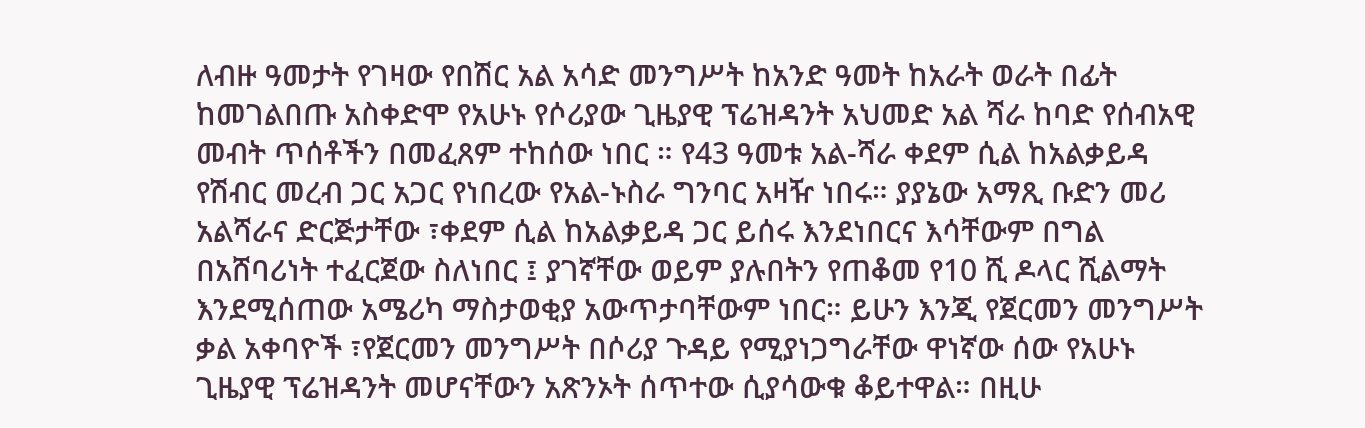ለብዙ ዓመታት የገዛው የበሽር አል አሳድ መንግሥት ከአንድ ዓመት ከአራት ወራት በፊት ከመገልበጡ አስቀድሞ የአሁኑ የሶሪያው ጊዜያዊ ፕሬዝዳንት አህመድ አል ሻራ ከባድ የሰብአዊ መብት ጥሰቶችን በመፈጸም ተከሰው ነበር ። የ43 ዓመቱ አል-ሻራ ቀደም ሲል ከአልቃይዳ የሽብር መረብ ጋር አጋር የነበረው የአል-ኑስራ ግንባር አዛዥ ነበሩ። ያያኔው አማጺ ቡድን መሪ አልሻራና ድርጅታቸው ፣ቀደም ሲል ከአልቃይዳ ጋር ይሰሩ እንደነበርና እሳቸውም በግል በአሸባሪነት ተፈርጀው ስለነበር ፤ ያገኛቸው ወይም ያሉበትን የጠቆመ የ10 ሺ ዶላር ሺልማት እንደሚሰጠው አሜሪካ ማስታወቂያ አውጥታባቸውም ነበር። ይሁን እንጂ የጀርመን መንግሥት ቃል አቀባዮች ፣የጀርመን መንግሥት በሶሪያ ጉዳይ የሚያነጋግራቸው ዋነኛው ሰው የአሁኑ ጊዜያዊ ፕሬዝዳንት መሆናቸውን አጽንኦት ሰጥተው ሲያሳውቁ ቆይተዋል። በዚሁ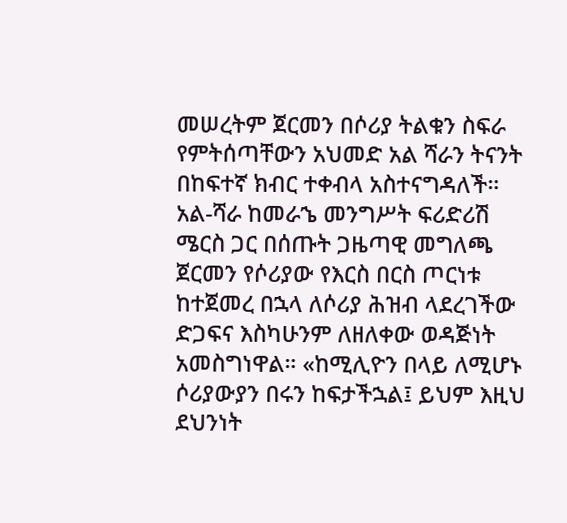መሠረትም ጀርመን በሶሪያ ትልቁን ስፍራ የምትሰጣቸውን አህመድ አል ሻራን ትናንት በከፍተኛ ክብር ተቀብላ አስተናግዳለች።
አል-ሻራ ከመራኄ መንግሥት ፍሪድሪሽ ሜርስ ጋር በሰጡት ጋዜጣዊ መግለጫ ጀርመን የሶሪያው የእርስ በርስ ጦርነቱ ከተጀመረ በኋላ ለሶሪያ ሕዝብ ላደረገችው ድጋፍና እስካሁንም ለዘለቀው ወዳጅነት አመስግነዋል። «ከሚሊዮን በላይ ለሚሆኑ ሶሪያውያን በሩን ከፍታችኋል፤ ይህም እዚህ ደህንነት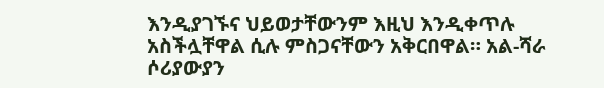እንዲያገኙና ህይወታቸውንም እዚህ እንዲቀጥሉ አስችሏቸዋል ሲሉ ምስጋናቸውን አቅርበዋል። አል-ሻራ ሶሪያውያን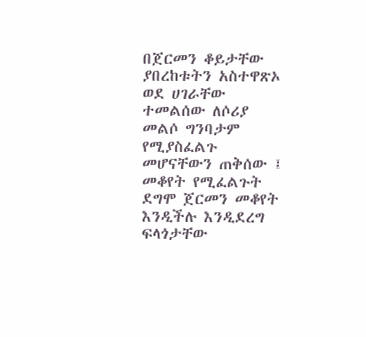በጀርመን ቆይታቸው ያበረከቱትን አስተዋጽኦ ወደ ሀገራቸው ተመልሰው ለሶሪያ መልሶ ግንባታም የሚያስፈልጉ መሆናቸውን ጠቅሰው ፤ መቆየት የሚፈልጉት ደግሞ ጀርመን መቆየት እንዲችሉ እንዲደረግ ፍላጎታቸው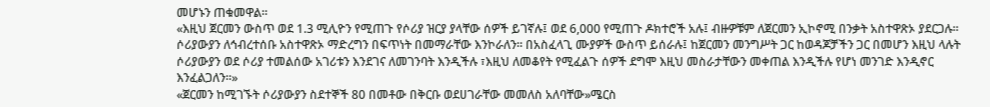መሆኑን ጠቁመዋል።
«እዚህ ጀርመን ውስጥ ወደ 1.3 ሚሊዮን የሚጠጉ የሶሪያ ዝርያ ያላቸው ሰዎች ይገኛሉ፤ ወደ 6,000 የሚጠጉ ዶክተሮች አሉ፤ ብዙዎቹም ለጀርመን ኢኮኖሚ በንቃት አስተዋጽኦ ያደርጋሉ። ሶሪያውያን ለኅብረተሰቡ አስተዋጽኦ ማድረግን በፍጥነት በመማራቸው እንኮራለን። በአስፈላጊ ሙያዎች ውስጥ ይሰራሉ፤ ከጀርመን መንግሥት ጋር ከወዳጆቻችን ጋር በመሆን እዚህ ላሉት ሶሪያውያን ወደ ሶሪያ ተመልሰው አገሪቱን እንደገና ለመገንባት እንዲችሉ ፣እዚህ ለመቆየት የሚፈልጉ ሰዎች ደግሞ እዚህ መስራታቸውን መቀጠል እንዲችሉ የሆነ መንገድ እንዲኖር እንፈልጋለን።»
«ጀርመን ከሚገኙት ሶሪያውያን ስደተኞች 80 በመቶው በቅርቡ ወደሀገራቸው መመለስ አለባቸው»ሜርስ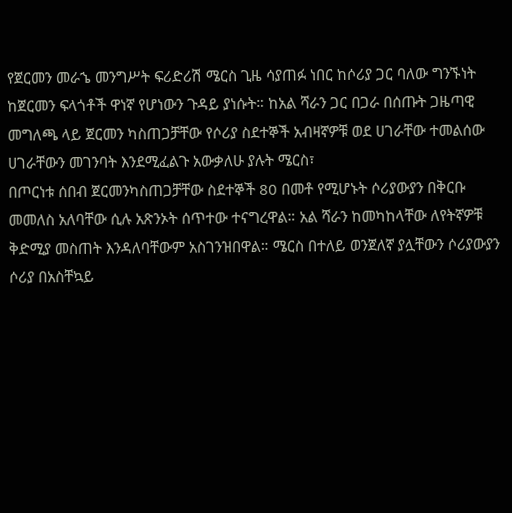የጀርመን መራኄ መንግሥት ፍሪድሪሽ ሜርስ ጊዜ ሳያጠፉ ነበር ከሶሪያ ጋር ባለው ግንኙነት ከጀርመን ፍላጎቶች ዋነኛ የሆነውን ጉዳይ ያነሱት። ከአል ሻራን ጋር በጋራ በሰጡት ጋዜጣዊ መግለጫ ላይ ጀርመን ካስጠጋቻቸው የሶሪያ ስደተኞች አብዛኛዎቹ ወደ ሀገራቸው ተመልሰው ሀገራቸውን መገንባት እንደሚፈልጉ አውቃለሁ ያሉት ሜርስ፣
በጦርነቱ ሰበብ ጀርመንካስጠጋቻቸው ስደተኞች 80 በመቶ የሚሆኑት ሶሪያውያን በቅርቡ መመለስ አለባቸው ሲሉ አጽንኦት ሰጥተው ተናግረዋል። አል ሻራን ከመካከላቸው ለየትኛዎቹ ቅድሚያ መስጠት እንዳለባቸውም አስገንዝበዋል። ሜርስ በተለይ ወንጀለኛ ያሏቸውን ሶሪያውያን ሶሪያ በአስቸኳይ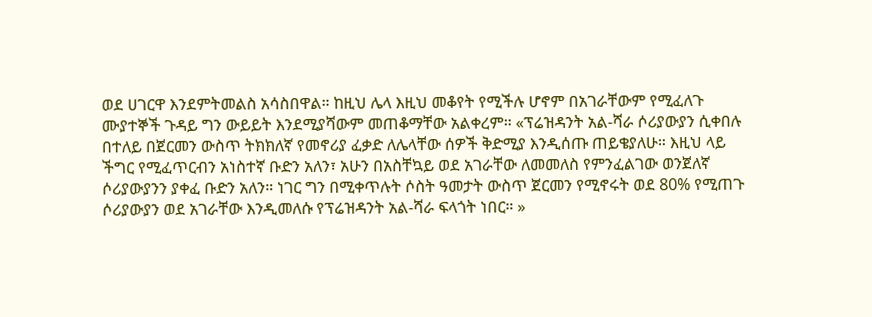ወደ ሀገርዋ እንደምትመልስ አሳስበዋል። ከዚህ ሌላ እዚህ መቆየት የሚችሉ ሆኖም በአገራቸውም የሚፈለጉ ሙያተኞች ጉዳይ ግን ውይይት እንደሚያሻውም መጠቆማቸው አልቀረም። «ፕሬዝዳንት አል-ሻራ ሶሪያውያን ሲቀበሉ በተለይ በጀርመን ውስጥ ትክክለኛ የመኖሪያ ፈቃድ ለሌላቸው ሰዎች ቅድሚያ እንዲሰጡ ጠይቄያለሁ። እዚህ ላይ ችግር የሚፈጥርብን አነስተኛ ቡድን አለን፣ አሁን በአስቸኳይ ወደ አገራቸው ለመመለስ የምንፈልገው ወንጀለኛ ሶሪያውያንን ያቀፈ ቡድን አለን። ነገር ግን በሚቀጥሉት ሶስት ዓመታት ውስጥ ጀርመን የሚኖሩት ወደ 80% የሚጠጉ ሶሪያውያን ወደ አገራቸው እንዲመለሱ የፕሬዝዳንት አል-ሻራ ፍላጎት ነበር። »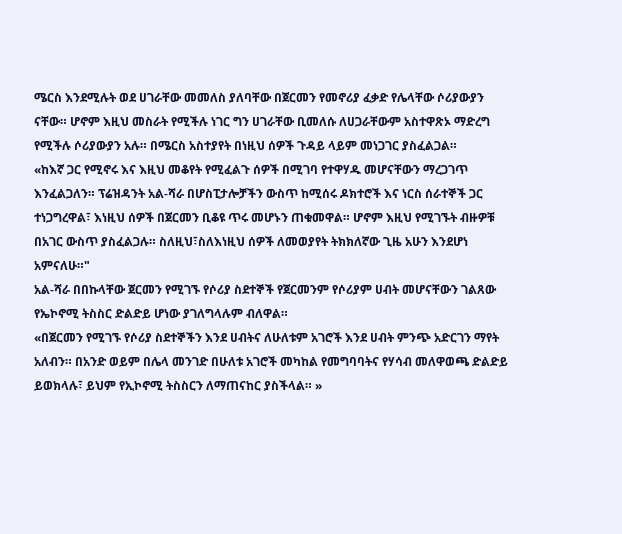ሜርስ እንደሚሉት ወደ ሀገራቸው መመለስ ያለባቸው በጀርመን የመኖሪያ ፈቃድ የሌላቸው ሶሪያውያን ናቸው። ሆኖም እዚህ መስራት የሚችሉ ነገር ግን ሀገራቸው ቢመለሱ ለሀጋራቸውም አስተዋጽኦ ማድረግ የሚችሉ ሶሪያውያን አሉ። በሜርስ አስተያየት በነዚህ ሰዎች ጉዳይ ላይም መነጋገር ያስፈልጋል።
«ከእኛ ጋር የሚኖሩ እና እዚህ መቆየት የሚፈልጉ ሰዎች በሚገባ የተዋሃዱ መሆናቸውን ማረጋገጥ እንፈልጋለን። ፕሬዝዳንት አል-ሻራ በሆስፒታሎቻችን ውስጥ ከሚሰሩ ዶክተሮች እና ነርስ ሰራተኞች ጋር ተነጋግረዋል፣ እነዚህ ሰዎች በጀርመን ቢቆዩ ጥሩ መሆኑን ጠቁመዋል። ሆኖም እዚህ የሚገኙት ብዙዎቹ በአገር ውስጥ ያስፈልጋሉ። ስለዚህ፣ስለእነዚህ ሰዎች ለመወያየት ትክክለኛው ጊዜ አሁን እንደሆነ አምናለሁ።"
አል-ሻራ በበኩላቸው ጀርመን የሚገኙ የሶሪያ ስደተኞች የጀርመንም የሶሪያም ሀብት መሆናቸውን ገልጸው የኤኮኖሚ ትስስር ድልድይ ሆነው ያገለግላሉም ብለዋል።
«በጀርመን የሚገኙ የሶሪያ ስደተኞችን እንደ ሀብትና ለሁለቱም አገሮች እንደ ሀብት ምንጭ አድርገን ማየት አለብን። በአንድ ወይም በሌላ መንገድ በሁለቱ አገሮች መካከል የመግባባትና የሃሳብ መለዋወጫ ድልድይ ይወክላሉ፣ ይህም የኢኮኖሚ ትስስርን ለማጠናከር ያስችላል። »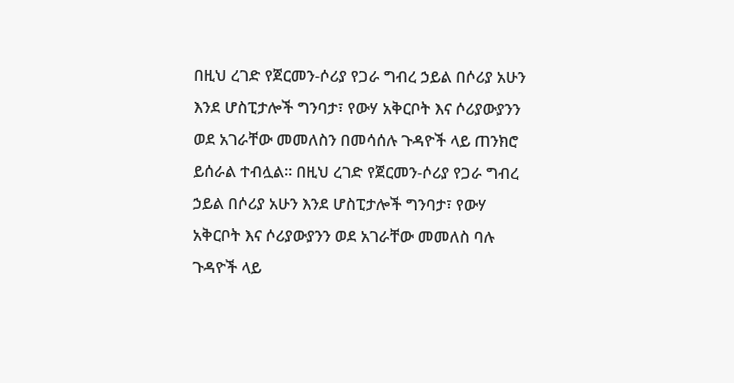በዚህ ረገድ የጀርመን-ሶሪያ የጋራ ግብረ ኃይል በሶሪያ አሁን እንደ ሆስፒታሎች ግንባታ፣ የውሃ አቅርቦት እና ሶሪያውያንን ወደ አገራቸው መመለስን በመሳሰሉ ጉዳዮች ላይ ጠንክሮ ይሰራል ተብሏል። በዚህ ረገድ የጀርመን-ሶሪያ የጋራ ግብረ ኃይል በሶሪያ አሁን እንደ ሆስፒታሎች ግንባታ፣ የውሃ አቅርቦት እና ሶሪያውያንን ወደ አገራቸው መመለስ ባሉ ጉዳዮች ላይ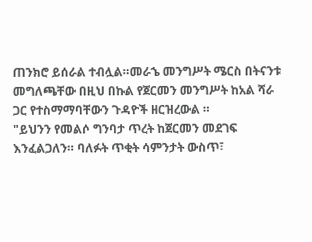ጠንክሮ ይሰራል ተብሏል።መራኄ መንግሥት ሜርስ በትናንቱ መግለጫቸው በዚህ በኩል የጀርመን መንግሥት ከአል ሻራ ጋር የተስማማባቸውን ጉዳዮች ዘርዝረውል ።
"ይህንን የመልሶ ግንባታ ጥረት ከጀርመን መደገፍ እንፈልጋለን። ባለፉት ጥቂት ሳምንታት ውስጥ፣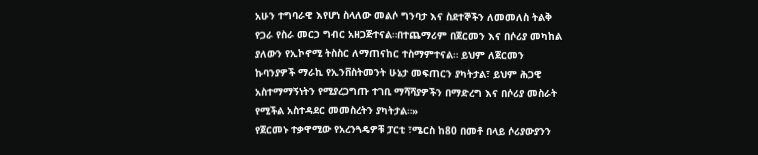አሁን ተግባራዊ እየሆነ ስላለው መልሶ ግንባታ እና ስደተኞችን ለመመለስ ትልቅ የጋራ የስራ መርኃ ግብር አዘጋጅተናል።በተጨማሪም በጀርመን እና በሶሪያ መካከል ያለውን የኢኮኖሚ ትስስር ለማጠናከር ተስማምተናል። ይህም ለጀርመን ኩባንያዎች ማራኪ የኢንቨስትመንት ሁኔታ መፍጠርን ያካትታል፣ ይህም ሕጋዊ አስተማማኝነትን የሚያረጋግጡ ተገቢ ማሻሻያዎችን በማድረግ እና በሶሪያ መስራት የሚችል አስተዳደር መመስረትን ያካትታል።»
የጀርመኑ ተቃዋሚው የአረንጓዴዎቹ ፓርቲ ፣ሜርስ ከ80 በመቶ በላይ ሶሪያውያንን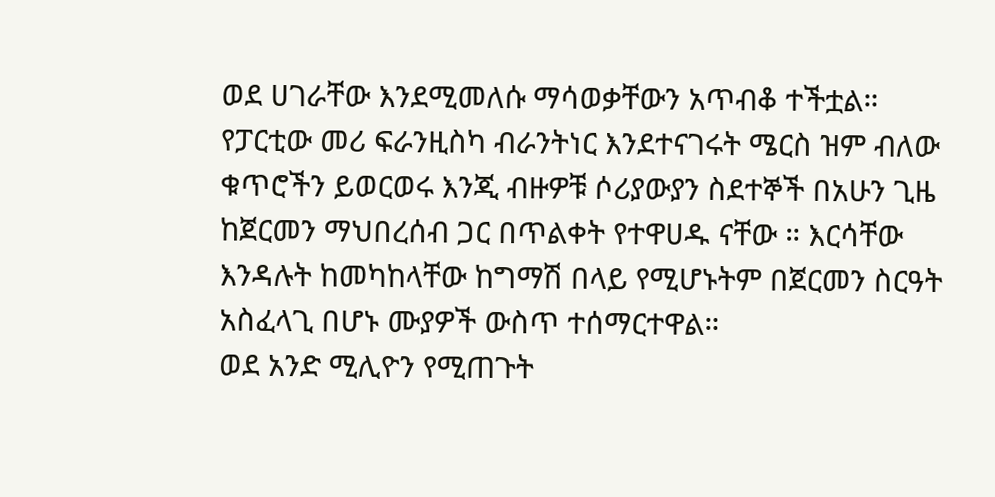ወደ ሀገራቸው እንደሚመለሱ ማሳወቃቸውን አጥብቆ ተችቷል። የፓርቲው መሪ ፍራንዚስካ ብራንትነር እንደተናገሩት ሜርስ ዝም ብለው ቁጥሮችን ይወርወሩ እንጂ ብዙዎቹ ሶሪያውያን ስደተኞች በአሁን ጊዜ ከጀርመን ማህበረሰብ ጋር በጥልቀት የተዋሀዱ ናቸው ። እርሳቸው እንዳሉት ከመካከላቸው ከግማሽ በላይ የሚሆኑትም በጀርመን ስርዓት አስፈላጊ በሆኑ ሙያዎች ውስጥ ተሰማርተዋል።
ወደ አንድ ሚሊዮን የሚጠጉት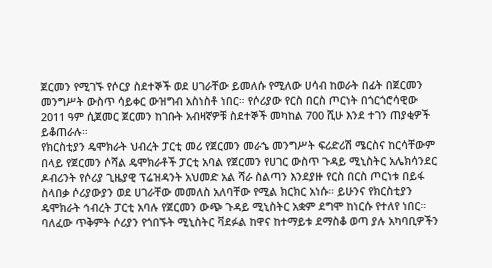ጀርመን የሚገኙ የሶርያ ስደተኞች ወደ ሀገራቸው ይመለሱ የሚለው ሀሳብ ከወራት በፊት በጀርመን መንግሥት ውስጥ ሳይቀር ውዝግብ አስነስቶ ነበር። የሶሪያው የርስ በርስ ጦርነት በጎርጎሮሳዊው 2011 ዓም ሲጀመር ጀርመን ከገቡት አብዛኛዎቹ ስደተኞች መካከል 700 ሺሁ እንደ ተገን ጠያቂዎች ይቆጠራሉ።
የክርስቲያን ዴሞክራት ህብረት ፓርቲ መሪ የጀርመን መራኄ መንግሥት ፍሪድሪሽ ሜርስና ከርሳቸውም በላይ የጀርመን ሶሻል ዴሞክራቶች ፓርቲ አባል የጀርመን የሀገር ውስጥ ጉዳይ ሚኒስትር አሌክሳንደር ዶብሪንት የሶሪያ ጊዜያዊ ፕሬዝዳንት አህመድ አል ሻራ ስልጣን እንደያዙ የርስ በርስ ጦርነቱ በይፋ ስላበቃ ሶሪያውያን ወደ ሀገራቸው መመለስ አለባቸው የሚል ክርክር አነሱ። ይሁንና የክርስቲያን ዴሞክራት ኅብረት ፓርቲ አባሉ የጀርመን ውጭ ጉዳይ ሚኒስትር አቋም ደግሞ ከነርሱ የተለየ ነበር።
ባለፈው ጥቅምት ሶሪያን የጎበኙት ሚኒስትር ቫደፉል ከዋና ከተማይቱ ደማስቆ ወጣ ያሉ አካባቢዎችን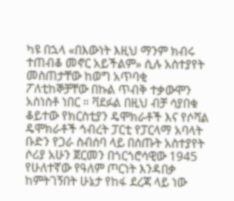ካዩ በኋላ «በእውነት እዚህ ማንም ክብሩ ተጠብቆ መኖር አይችልም» ሲሉ አስተያየት መስጠታቸው ከወግ አጥባቂ ፖለቲከኞቻቸው በኩል ጥብቅ ተቃውሞን አስነስቶ ነበር ። ቫደፉል በዚህ ብቻ ሳያበቁ ቆይተው የክርስቲያን ዴሞክራቶች እና የሶሻል ዴሞክራቶች ኅብረት ፓርቲ የፓርላማ አባላት ቡድን የጋራ ስብሰባ ላይ በሰጡት አስተያየት ሶሪያ አሁን ጀርመን በጎርጎሮሳዊው 1945 የሁለተኛው የዓለም ጦርነት እንዳበቃ ከምትገኝበት ሁኔታ የከፋ ደረጃ ላይ ነው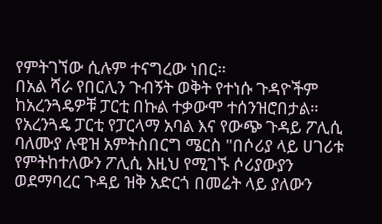የምትገኘው ሲሉም ተናግረው ነበር።
በአል ሻራ የበርሊን ጉብኝት ወቅት የተነሱ ጉዳዮችም ከአረንጓዴዎቹ ፓርቲ በኩል ተቃውሞ ተሰንዝሮበታል። የአረንጓዴ ፓርቲ የፓርላማ አባል እና የውጭ ጉዳይ ፖሊሲ ባለሙያ ሉዊዝ አምትስበርግ ሜርስ "በሶሪያ ላይ ሀገሪቱ የምትከተለውን ፖሊሲ እዚህ የሚገኙ ሶሪያውያን ወደማባረር ጉዳይ ዝቅ አድርጎ በመሬት ላይ ያለውን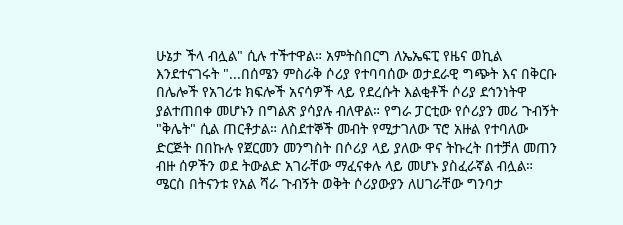ሁኔታ ችላ ብሏል" ሲሉ ተችተዋል። አምትስበርግ ለኤኤፍፒ የዜና ወኪል እንደተናገሩት "...በሰሜን ምስራቅ ሶሪያ የተባባሰው ወታደራዊ ግጭት እና በቅርቡ በሌሎች የአገሪቱ ክፍሎች አናሳዎች ላይ የደረሱት እልቂቶች ሶሪያ ደኅንነትዋ ያልተጠበቀ መሆኑን በግልጽ ያሳያሉ ብለዋል። የግራ ፓርቲው የሶሪያን መሪ ጉብኝት "ቅሌት" ሲል ጠርቶታል። ለስደተኞች መብት የሚታገለው ፕሮ አዙል የተባለው ድርጅት በበኩሉ የጀርመን መንግስት በሶሪያ ላይ ያለው ዋና ትኩረት በተቻለ መጠን ብዙ ሰዎችን ወደ ትውልድ አገራቸው ማፈናቀሉ ላይ መሆኑ ያስፈራኛል ብሏል።
ሜርስ በትናንቱ የአል ሻራ ጉብኝት ወቅት ሶሪያውያን ለሀገራቸው ግንባታ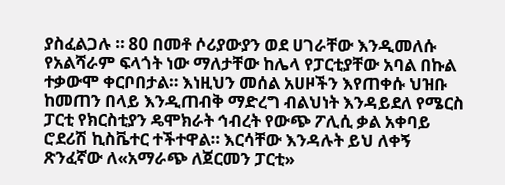ያስፈልጋሉ ። 80 በመቶ ሶሪያውያን ወደ ሀገራቸው እንዲመለሱ የአልሻራም ፍላጎት ነው ማለታቸው ከሌላ የፓርቲያቸው አባል በኩል ተቃውሞ ቀርቦበታል። እነዚህን መሰል አሀዞችን እየጠቀሱ ህዝቡ ከመጠን በላይ እንዲጠብቅ ማድረግ ብልህነት እንዳይደለ የሜርስ ፓርቲ የክርስቲያን ዴሞክራት ኅብረት የውጭ ፖሊሲ ቃል አቀባይ ሮደሪሽ ኪስቬተር ተችተዋል። እርሳቸው እንዳሉት ይህ ለቀኝ ጽንፈኛው ለ«አማራጭ ለጀርመን ፓርቲ»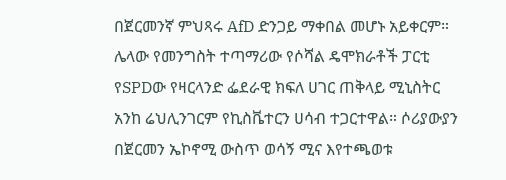በጀርመንኛ ምህጻሩ AfD ድንጋይ ማቀበል መሆኑ አይቀርም። ሌላው የመንግስት ተጣማሪው የሶሻል ዴሞክራቶች ፓርቲ የSPDው የዛርላንድ ፌደራዊ ክፍለ ሀገር ጠቅላይ ሚኒስትር አንከ ሬህሊንገርም የኪስቬተርን ሀሳብ ተጋርተዋል። ሶሪያውያን በጀርመን ኤኮኖሚ ውስጥ ወሳኝ ሚና እየተጫወቱ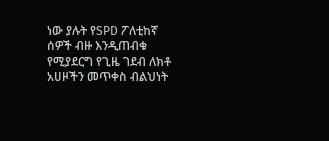ነው ያሉት የSPD ፖለቲከኛ ሰዎች ብዙ እንዲጠብቁ የሚያደርግ የጊዜ ገደብ ለክቶ አሀዞችን መጥቀስ ብልህነት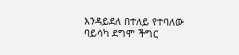እንዳይደለ በተለይ የተባለው ባይሳካ ደግሞ ችግር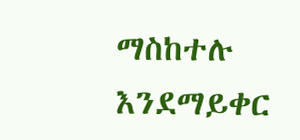ማስከተሉ እንደማይቀር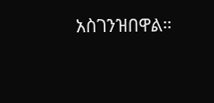አስገንዝበዋል።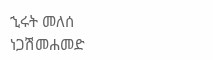ኂሩት መለሰ
ነጋሽመሐመድ